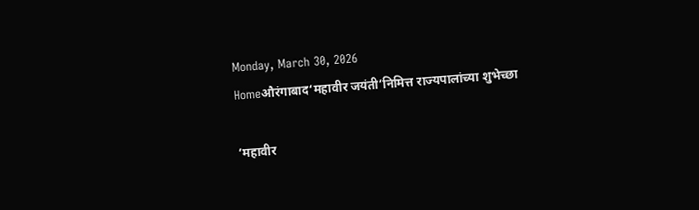Monday, March 30, 2026
Homeऔरंगाबाद‘महावीर जयंती’निमित्त राज्यपालांच्या शुभेच्छा

‘महावीर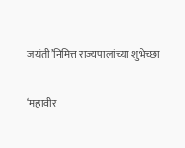जयंती’निमित्त राज्यपालांच्या शुभेच्छा

‘महावीर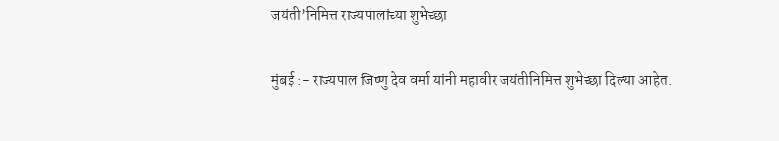जयंती’निमित्त राज्यपालांच्या शुभेच्छा

मुंबई :- राज्यपाल जिष्णु देव वर्मा यांनी महावीर जयंतीनिमित्त शुभेच्छा दिल्या आहेत.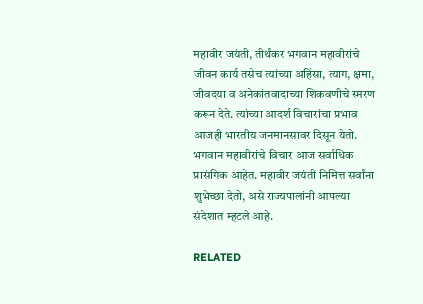महावीर जयंती, तीर्थंकर भगवान महावीरांचे जीवन कार्य तसेच त्यांच्या अहिंसा, त्याग, क्षमा, जीवदया व अनेकांतवादाच्या शिकवणीचे स्मरण करून देते. त्यांच्या आदर्श विचारांचा प्रभाव आजही भारतीय जनमानसावर दिसून येतो. भगवान महावीरांचे विचार आज सर्वाधिक प्रासंगिक आहेत. महावीर जयंती निमित्त सर्वांना शुभेच्छा देतो, असे राज्यपालांनी आपल्या संदेशात म्हटले आहे.

RELATED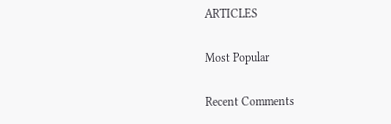ARTICLES

Most Popular

Recent Comments